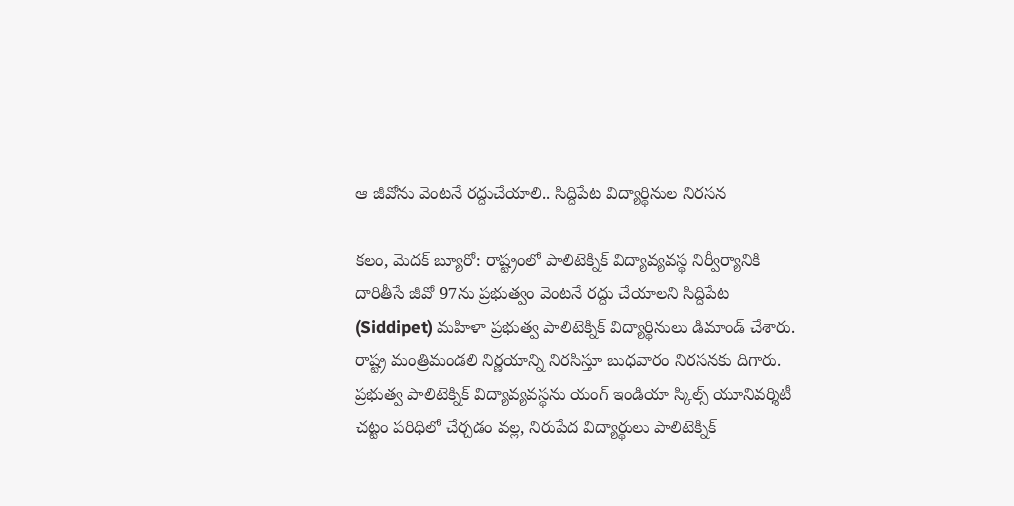ఆ జీవోను వెంటనే రద్దుచేయాలి.. సిద్దిపేట విద్యార్థినుల నిరసన

కలం, మెదక్ బ్యూరో: రాష్ట్రంలో పాలిటెక్నిక్ విద్యావ్యవస్థ నిర్వీర్యానికి దారితీసే జీవో 97ను ప్రభుత్వం వెంటనే రద్దు చేయాలని సిద్దిపేట (Siddipet) మహిళా ప్రభుత్వ పాలిటెక్నిక్ విద్యార్థినులు డిమాండ్ చేశారు. రాష్ట్ర మంత్రిమండలి నిర్ణయాన్ని నిరసిస్తూ బుధవారం నిరసనకు దిగారు. ప్రభుత్వ పాలిటెక్నిక్ విద్యావ్యవస్థను యంగ్ ఇండియా స్కిల్స్ యూనివర్శిటీ చట్టం పరిధిలో చేర్చడం వల్ల, నిరుపేద విద్యార్థులు పాలిటెక్నిక్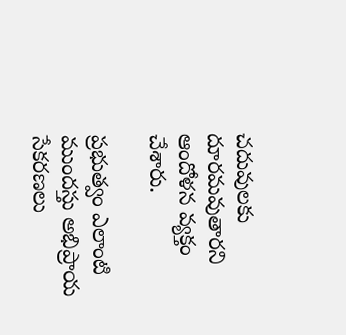చదువులకు దూరమవుతారని ఆందోళన వ్యక్తం చేశారు.

ప్రభుత్వం ఎలాంటి ముందస్తు అభిప్రాయ సేకరణలు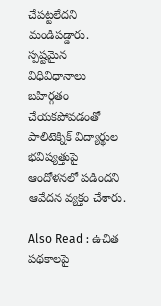చేపట్టలేదని మండిపడ్డారు. స్పష్టమైన విధివిధానాలు బహిర్గతం చేయకపోవడంతో పాలిటెక్నిక్ విద్యార్థుల భవిష్యత్తుపై ఆందోళనలో పడిందని ఆవేదన వ్యక్తం చేశారు.

Also Read : ఉచిత పథకాలపై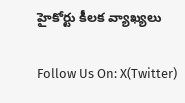హైకోర్టు కీలక వ్యాఖ్యలు

Follow Us On: X(Twitter)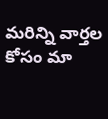మ‌రిన్ని వార్త‌ల కోసం మా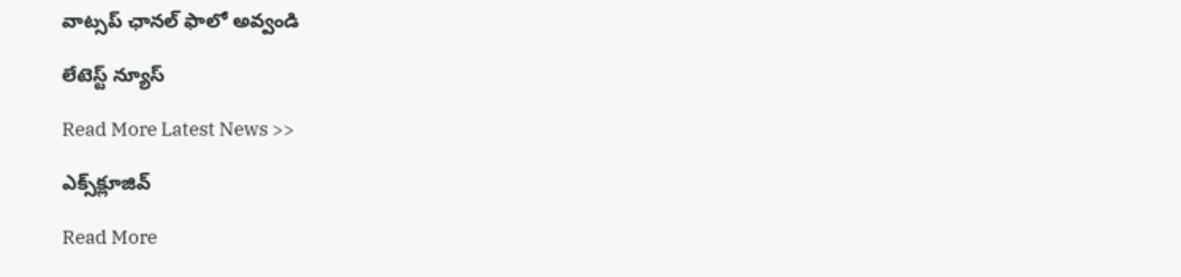వాట్స‌ప్ ఛాన‌ల్ ఫాలో అవ్వండి

లేటెస్ట్ న్యూస్‌

Read More Latest News >>

ఎక్స్‌క్లూజివ్‌

Read More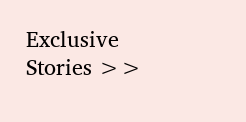Exclusive Stories >>